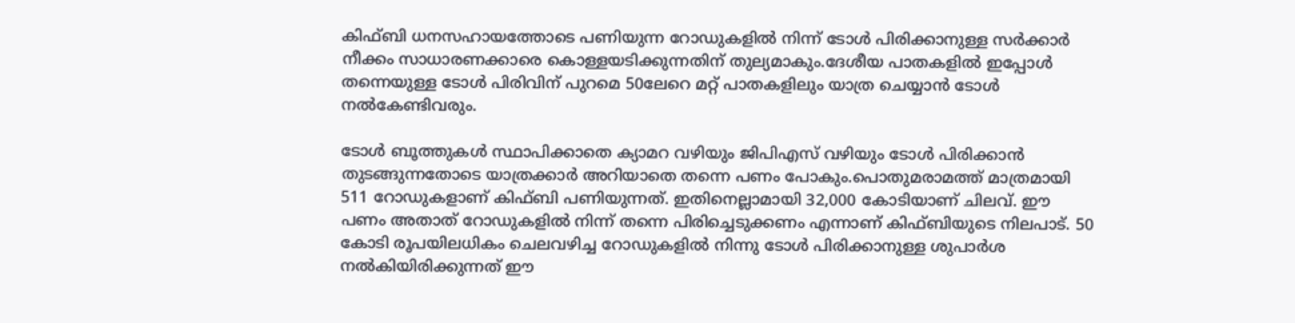കിഫ്ബി ധനസഹായത്തോടെ പണിയുന്ന റോഡുകളില്‍ നിന്ന് ടോള്‍ പിരിക്കാനുള്ള സർക്കാർ നീക്കം സാധാരണക്കാരെ കൊള്ളയടിക്കുന്നതിന് തുല്യമാകും.ദേശീയ പാതകളില്‍ ഇപ്പോള്‍ തന്നെയുള്ള ടോള്‍ പിരിവിന് പുറമെ 50ലേറെ മറ്റ് പാതകളിലും യാത്ര ചെയ്യാൻ ടോള്‍ നല്‍കേണ്ടിവരും.

ടോള്‍ ബൂത്തുകള്‍ സ്ഥാപിക്കാതെ ക്യാമറ വഴിയും ജിപിഎസ് വഴിയും ടോള്‍ പിരിക്കാൻ തുടങ്ങുന്നതോടെ യാത്രക്കാർ അറിയാതെ തന്നെ പണം പോകും.പൊതുമരാമത്ത് മാത്രമായി 511 റോഡുകളാണ് കിഫ്ബി പണിയുന്നത്. ഇതിനെല്ലാമായി 32,000 കോടിയാണ് ചിലവ്. ഈ പണം അതാത് റോഡുകളില്‍ നിന്ന് തന്നെ പിരിച്ചെടുക്കണം എന്നാണ് കിഫ്ബിയുടെ നിലപാട്. 50 കോടി രൂപയിലധികം ചെലവഴിച്ച റോഡുകളില്‍ നിന്നു ടോള്‍ പിരിക്കാനുള്ള ശുപാർശ നല്‍കിയിരിക്കുന്നത് ഈ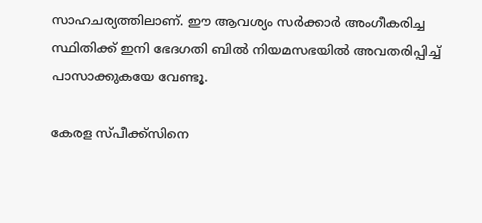സാഹചര്യത്തിലാണ്. ഈ ആവശ്യം സർക്കാർ അംഗീകരിച്ച സ്ഥിതിക്ക് ഇനി ഭേദഗതി ബില്‍ നിയമസഭയില്‍ അവതരിപ്പിച്ച്‌ പാസാക്കുകയേ വേണ്ടൂ.

കേരള സ്പീക്ക്സിനെ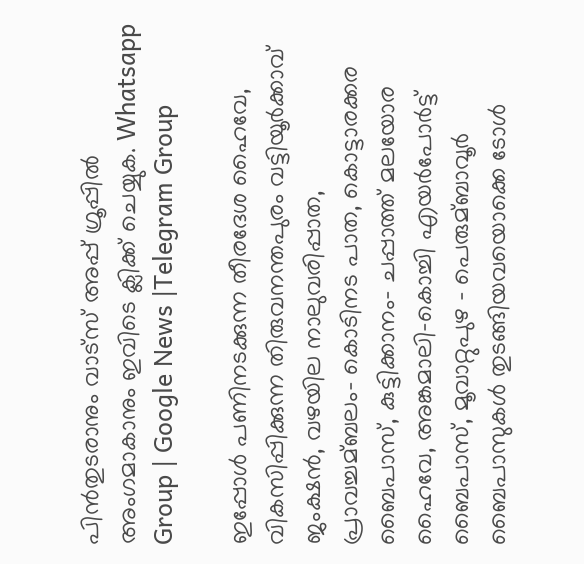പിൻതുടരാനും വാട്സ് അപ്പ് ഗ്രൂപ്പിൽ അംഗമാകാനും ഇവിടെ ക്ലിക്ക് ചെയ്യുക. Whatsapp Group | Google News |Telegram Group

ഇപ്പോള്‍ പണിനടക്കുന്ന തീരദേശ ഹൈവേ, വികസിപ്പിക്കുന്ന തിരുവനന്തപുരം വട്ടിയൂർക്കാവ് ജംക്ഷൻ, വഴയില നാലുവരിപ്പാത, പ്രാവച്ചമ്ബലം- കൊടിനട പാത, കൊട്ടാരക്കര ബൈപാസ്, കുട്ടിക്കാനം- ചപ്പാത്ത് മലയോര ഹൈവേ, അങ്കമാലി-കൊച്ചി എയർപോർട്ട് ബൈപാസ്, മൂവാറ്റുപുഴ – പെരുമ്ബാവൂർ ബൈപാസുകള്‍ തുടങ്ങിയവയൊക്കെ ടോള്‍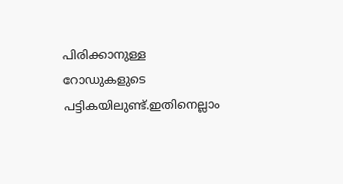പിരിക്കാനുള്ള റോഡുകളുടെ പട്ടികയിലുണ്ട്.ഇതിനെല്ലാം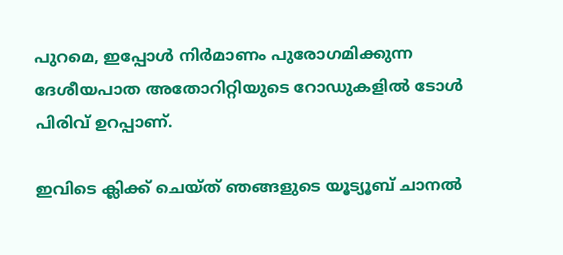പുറമെ, ഇപ്പോള്‍ നിർമാണം പുരോഗമിക്കുന്ന ദേശീയപാത അതോറിറ്റിയുടെ റോഡുകളില്‍ ടോള്‍ പിരിവ് ഉറപ്പാണ്.

ഇവിടെ ക്ലിക്ക് ചെയ്ത് ഞങ്ങളുടെ യൂട്യൂബ് ചാനൽ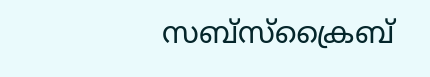സബ്സ്ക്രൈബ്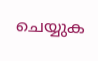ചെയ്യുക